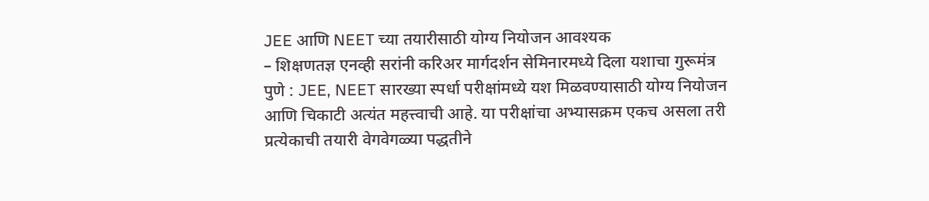JEE आणि NEET च्या तयारीसाठी योग्य नियोजन आवश्यक
– शिक्षणतज्ञ एनव्ही सरांनी करिअर मार्गदर्शन सेमिनारमध्ये दिला यशाचा गुरूमंत्र
पुणे : JEE, NEET सारख्या स्पर्धा परीक्षांमध्ये यश मिळवण्यासाठी योग्य नियोजन आणि चिकाटी अत्यंत महत्त्वाची आहे. या परीक्षांचा अभ्यासक्रम एकच असला तरी प्रत्येकाची तयारी वेगवेगळ्या पद्धतीने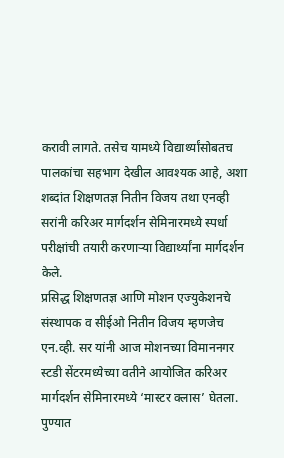करावी लागते. तसेच यामध्ये विद्यार्थ्यांसोबतच पालकांचा सहभाग देखील आवश्यक आहे, अशा शब्दांत शिक्षणतज्ञ नितीन विजय तथा एनव्ही सरांनी करिअर मार्गदर्शन सेमिनारमध्ये स्पर्धा परीक्षांची तयारी करणाऱ्या विद्यार्थ्यांना मार्गदर्शन केले.
प्रसिद्ध शिक्षणतज्ञ आणि मोशन एज्युकेशनचे संस्थापक व सीईओ नितीन विजय म्हणजेच एन.व्ही. सर यांनी आज मोशनच्या विमाननगर स्टडी सेंटरमध्येच्या वतीने आयोजित करिअर मार्गदर्शन सेमिनारमध्ये ‘मास्टर क्लास’ घेतला. पुण्यात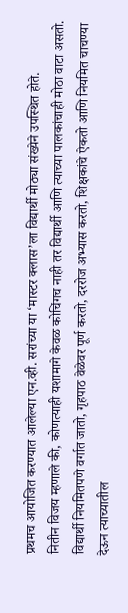प्रथमच आयोजित करण्यात आलेल्या एन.व्ही. सरांच्या या ‘मास्टर क्लास’ला विद्यार्थी मोठ्या संख्येने उपस्थित होते.
नितीन विजय म्हणाले की, कोणत्याही यशामागे केवळ कोचिंगच नाही तर विद्यार्थी आणि त्याच्या पालकांचाही मोठा वाटा असतो. विद्यार्थी नियमितपणे वर्गात जातो, गृहपाठ वेळेवर पूर्ण करतो, दररोज अभ्यास करतो, शिक्षकांचे ऐकतो आणि नियमित चाचण्या देऊन त्याच्यातील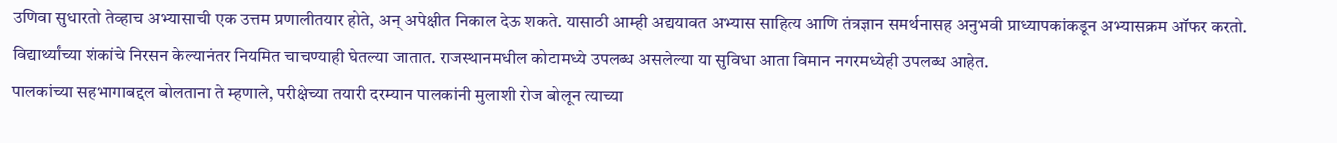उणिवा सुधारतो तेव्हाच अभ्यासाची एक उत्तम प्रणालीतयार होते, अन् अपेक्षीत निकाल देऊ शकते. यासाठी आम्ही अद्ययावत अभ्यास साहित्य आणि तंत्रज्ञान समर्थनासह अनुभवी प्राध्यापकांकडून अभ्यासक्रम ऑफर करतो. विद्यार्थ्यांच्या शंकांचे निरसन केल्यानंतर नियमित चाचण्याही घेतल्या जातात. राजस्थानमधील कोटामध्ये उपलब्ध असलेल्या या सुविधा आता विमान नगरमध्येही उपलब्ध आहेत.
पालकांच्या सहभागाबद्दल बोलताना ते म्हणाले, परीक्षेच्या तयारी दरम्यान पालकांनी मुलाशी रोज बोलून त्याच्या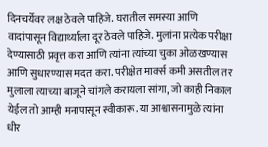दिनचर्येवर लक्ष ठेवले पाहिजे. घरातील समस्या आणि वादांपासून विद्यार्थ्याला दूर ठेवले पाहिजे. मुलांना प्रत्येक परीक्षा देण्यासाठी प्रवृत्त करा आणि त्यांना त्यांच्या चुका ओळखण्यास आणि सुधारण्यास मदत करा. परीक्षेत मार्क्स कमी असतील तर मुलाला त्याच्या बाजूने चांगले करायला सांगा, जो काही निकाल येईल तो आम्ही मनापासून स्वीकारू. या आश्वासनामुळे त्यांना धीर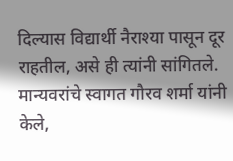दिल्यास विद्यार्थी नैराश्या पासून दूर राहतील, असे ही त्यांनी सांगितले.
मान्यवरांचे स्वागत गौरव शर्मा यांनी केले,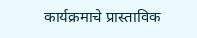कार्यक्रमाचे प्रास्ताविक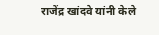राजेंद्र खांदवे यांनी केले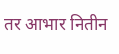तर आभार नितीन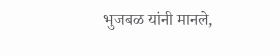भुजबळ यांनी मानले,